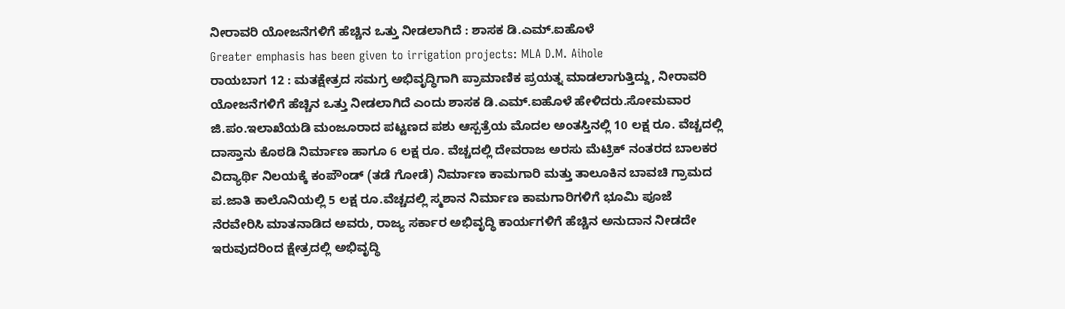ನೀರಾವರಿ ಯೋಜನೆಗಳಿಗೆ ಹೆಚ್ಚಿನ ಒತ್ತು ನೀಡಲಾಗಿದೆ : ಶಾಸಕ ಡಿ.ಎಮ್.ಐಹೊಳೆ
Greater emphasis has been given to irrigation projects: MLA D.M. Aihole
ರಾಯಬಾಗ 12 : ಮತಕ್ಷೇತ್ರದ ಸಮಗ್ರ ಅಭಿವೃದ್ಧಿಗಾಗಿ ಪ್ರಾಮಾಣಿಕ ಪ್ರಯತ್ನ ಮಾಡಲಾಗುತ್ತಿದ್ದು, ನೀರಾವರಿ ಯೋಜನೆಗಳಿಗೆ ಹೆಚ್ಚಿನ ಒತ್ತು ನೀಡಲಾಗಿದೆ ಎಂದು ಶಾಸಕ ಡಿ.ಎಮ್.ಐಹೊಳೆ ಹೇಳಿದರು.ಸೋಮವಾರ ಜಿ.ಪಂ.ಇಲಾಖೆಯಡಿ ಮಂಜೂರಾದ ಪಟ್ಟಣದ ಪಶು ಆಸ್ಪತ್ರೆಯ ಮೊದಲ ಅಂತಸ್ತಿನಲ್ಲಿ 10 ಲಕ್ಷ ರೂ. ವೆಚ್ಚದಲ್ಲಿ ದಾಸ್ತಾನು ಕೊಠಡಿ ನಿರ್ಮಾಣ ಹಾಗೂ 6 ಲಕ್ಷ ರೂ. ವೆಚ್ಚದಲ್ಲಿ ದೇವರಾಜ ಅರಸು ಮೆಟ್ರಿಕ್ ನಂತರದ ಬಾಲಕರ ವಿದ್ಯಾರ್ಥಿ ನಿಲಯಕ್ಕೆ ಕಂಪೌಂಡ್ (ತಡೆ ಗೋಡೆ) ನಿರ್ಮಾಣ ಕಾಮಗಾರಿ ಮತ್ತು ತಾಲೂಕಿನ ಬಾವಚಿ ಗ್ರಾಮದ ಪ.ಜಾತಿ ಕಾಲೊನಿಯಲ್ಲಿ 5 ಲಕ್ಷ ರೂ.ವೆಚ್ಚದಲ್ಲಿ ಸ್ಮಶಾನ ನಿರ್ಮಾಣ ಕಾಮಗಾರಿಗಳಿಗೆ ಭೂಮಿ ಪೂಜೆ ನೆರವೇರಿಸಿ ಮಾತನಾಡಿದ ಅವರು, ರಾಜ್ಯ ಸರ್ಕಾರ ಅಭಿವೃದ್ಧಿ ಕಾರ್ಯಗಳಿಗೆ ಹೆಚ್ಚಿನ ಅನುದಾನ ನೀಡದೇ ಇರುವುದರಿಂದ ಕ್ಷೇತ್ರದಲ್ಲಿ ಅಭಿವೃದ್ಧಿ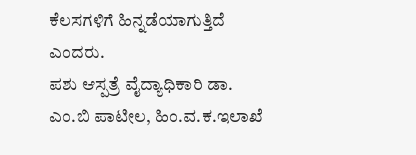ಕೆಲಸಗಳಿಗೆ ಹಿನ್ನಡೆಯಾಗುತ್ತಿದೆ ಎಂದರು.
ಪಶು ಆಸ್ಪತ್ರೆ ವೈದ್ಯಾಧಿಕಾರಿ ಡಾ. ಎಂ.ಬಿ ಪಾಟೀಲ, ಹಿಂ.ವ.ಕ.ಇಲಾಖೆ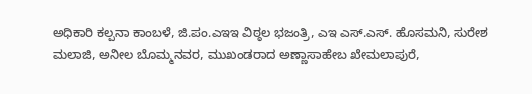ಅಧಿಕಾರಿ ಕಲ್ಪನಾ ಕಾಂಬಳೆ, ಜಿ.ಪಂ.ಎಇಇ ವಿಠ್ಠಲ ಭಜಂತ್ರಿ, ಎಇ ಎಸ್.ಎಸ್. ಹೊಸಮನಿ, ಸುರೇಶ ಮಲಾಜಿ, ಅನೀಲ ಬೊಮ್ಮನವರ, ಮುಖಂಡರಾದ ಅಣ್ಣಾಸಾಹೇಬ ಖೇಮಲಾಪುರೆ,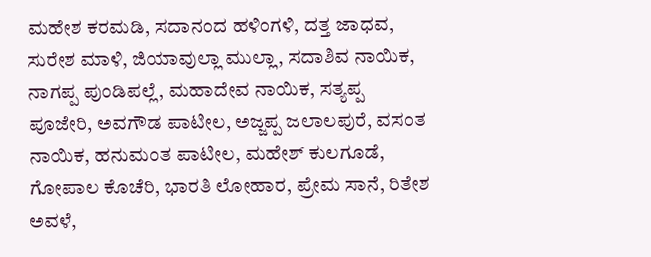ಮಹೇಶ ಕರಮಡಿ, ಸದಾನಂದ ಹಳಿಂಗಳಿ, ದತ್ತ ಜಾಧವ, ಸುರೇಶ ಮಾಳಿ, ಜಿಯಾವುಲ್ಲಾ ಮುಲ್ಲಾ, ಸದಾಶಿವ ನಾಯಿಕ, ನಾಗಪ್ಪ ಪುಂಡಿಪಲ್ಲೆ, ಮಹಾದೇವ ನಾಯಿಕ, ಸತ್ಯಪ್ಪ ಪೂಜೇರಿ, ಅವಗೌಡ ಪಾಟೀಲ, ಅಜ್ಜಪ್ಪ ಜಲಾಲಪುರೆ, ವಸಂತ ನಾಯಿಕ, ಹನುಮಂತ ಪಾಟೀಲ, ಮಹೇಶ್ ಕುಲಗೂಡೆ, ಗೋಪಾಲ ಕೊಚೆರಿ, ಭಾರತಿ ಲೋಹಾರ, ಪ್ರೇಮ ಸಾನೆ, ರಿತೇಶ ಅವಳೆ,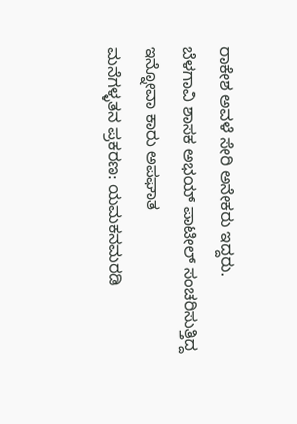ರಾಕೇಶ ಅವಳೆ ಸೇರಿ ಅನೇಕರು ಇದ್ದರು.
ಬೆಳಗಾವಿ ಶಾಸಕ ಅಭಯ್ ಪಾಟೀಲ್ ಸಂಚರಿಸುತ್ತಿದ್ದ ಇನ್ನೋವಾ ಕಾರು ಅಪಘಾತ
ಮನೆಗಳ್ಳತನ ಪ್ರಕರಣ: ಯಮಕನಮರಡಿ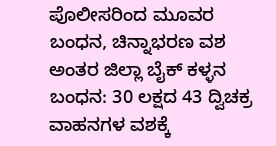ಪೊಲೀಸರಿಂದ ಮೂವರ ಬಂಧನ, ಚಿನ್ನಾಭರಣ ವಶ
ಅಂತರ ಜಿಲ್ಲಾ ಬೈಕ್ ಕಳ್ಳನ ಬಂಧನ: 30 ಲಕ್ಷದ 43 ದ್ವಿಚಕ್ರ ವಾಹನಗಳ ವಶಕ್ಕೆ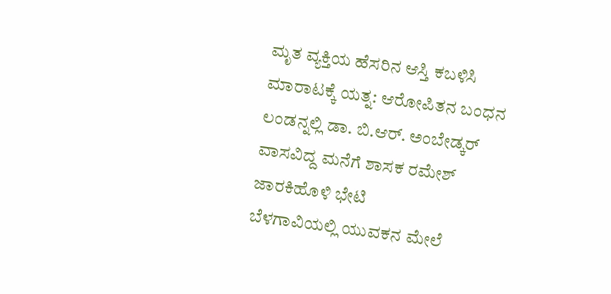ಮೃತ ವ್ಯಕ್ತಿಯ ಹೆಸರಿನ ಆಸ್ತಿ ಕಬಳಿಸಿ ಮಾರಾಟಕ್ಕೆ ಯತ್ನ: ಆರೋಪಿತನ ಬಂಧನ
ಲಂಡನ್ನಲ್ಲಿ ಡಾ. ಬಿ.ಆರ್. ಅಂಬೇಡ್ಕರ್ ವಾಸವಿದ್ದ ಮನೆಗೆ ಶಾಸಕ ರಮೇಶ್ ಜಾರಕಿಹೊಳಿ ಭೇಟಿ
ಬೆಳಗಾವಿಯಲ್ಲಿ ಯುವಕನ ಮೇಲೆ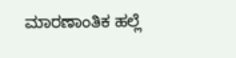ಮಾರಣಾಂತಿಕ ಹಲ್ಲೆ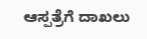ಆಸ್ಪತ್ರೆಗೆ ದಾಖಲು